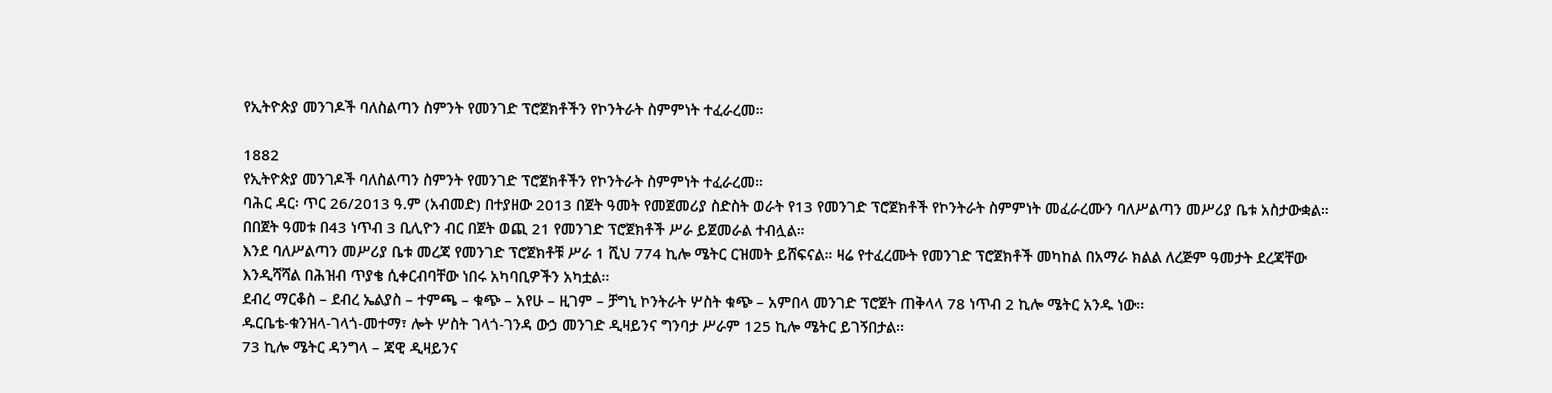የኢትዮጵያ መንገዶች ባለስልጣን ስምንት የመንገድ ፕሮጀክቶችን የኮንትራት ስምምነት ተፈራረመ።

1882
የኢትዮጵያ መንገዶች ባለስልጣን ስምንት የመንገድ ፕሮጀክቶችን የኮንትራት ስምምነት ተፈራረመ።
ባሕር ዳር፡ ጥር 26/2013 ዓ.ም (አብመድ) በተያዘው 2013 በጀት ዓመት የመጀመሪያ ስድስት ወራት የ13 የመንገድ ፕሮጀክቶች የኮንትራት ስምምነት መፈራረሙን ባለሥልጣን መሥሪያ ቤቱ አስታውቋል። በበጀት ዓመቱ በ43 ነጥብ 3 ቢሊዮን ብር በጀት ወጪ 21 የመንገድ ፕሮጀክቶች ሥራ ይጀመራል ተብሏል።
እንደ ባለሥልጣን መሥሪያ ቤቱ መረጃ የመንገድ ፕሮጀክቶቹ ሥራ 1 ሺህ 774 ኪሎ ሜትር ርዝመት ይሸፍናል። ዛሬ የተፈረሙት የመንገድ ፕሮጀክቶች መካከል በአማራ ክልል ለረጅም ዓመታት ደረጃቸው እንዲሻሻል በሕዝብ ጥያቄ ሲቀርብባቸው ነበሩ አካባቢዎችን አካቷል፡፡
ደብረ ማርቆስ – ደብረ ኤልያስ – ተምጫ – ቁጭ – አየሁ – ዚገም – ቻግኒ ኮንትራት ሦስት ቁጭ – አምበላ መንገድ ፕሮጀት ጠቅላላ 78 ነጥብ 2 ኪሎ ሜትር አንዱ ነው፡፡
ዱርቤቴ-ቁንዝላ-ገላጎ-መተማ፣ ሎት ሦስት ገላጎ-ገንዳ ውኃ መንገድ ዲዛይንና ግንባታ ሥራም 125 ኪሎ ሜትር ይገኝበታል፡፡
73 ኪሎ ሜትር ዳንግላ – ጃዊ ዲዛይንና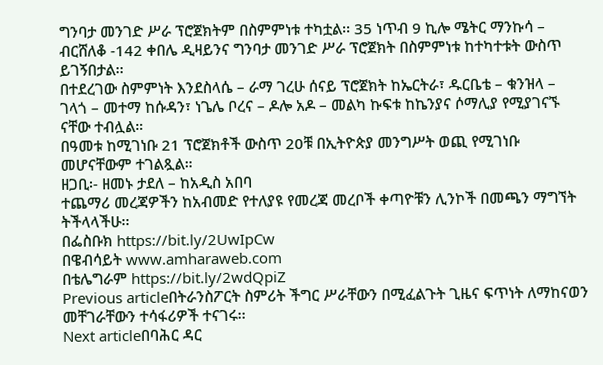ግንባታ መንገድ ሥራ ፕሮጀክትም በስምምነቱ ተካቷል፡፡ 35 ነጥብ 9 ኪሎ ሜትር ማንኩሳ – ብርሸለቆ -142 ቀበሌ ዲዛይንና ግንባታ መንገድ ሥራ ፕሮጀክት በስምምነቱ ከተካተቱት ውስጥ ይገኝበታል፡፡
በተደረገው ስምምነት እንደስላሴ – ራማ ገረሁ ሰናይ ፕሮጀክት ከኤርትራ፣ ዱርቤቴ – ቁንዝላ – ገላጎ – መተማ ከሱዳን፣ ነጌሌ ቦረና – ዶሎ አዶ – መልካ ኩፍቱ ከኬንያና ሶማሊያ የሚያገናኙ ናቸው ተብሏል።
በዓመቱ ከሚገነቡ 21 ፕሮጀክቶች ውስጥ 20ቹ በኢትዮጵያ መንግሥት ወጪ የሚገነቡ መሆናቸውም ተገልጿል።
ዘጋቢ፡- ዘመኑ ታደለ – ከአዲስ አበባ
ተጨማሪ መረጃዎችን ከአብመድ የተለያዩ የመረጃ መረቦች ቀጣዮቹን ሊንኮች በመጫን ማግኘት ትችላላችሁ፡፡
በፌስቡክ https://bit.ly/2UwIpCw
በዌብሳይት www.amharaweb.com
በቴሌግራም https://bit.ly/2wdQpiZ
Previous articleበትራንስፖርት ስምሪት ችግር ሥራቸውን በሚፈልጉት ጊዜና ፍጥነት ለማከናወን መቸገራቸውን ተሳፋሪዎች ተናገሩ፡፡
Next articleበባሕር ዳር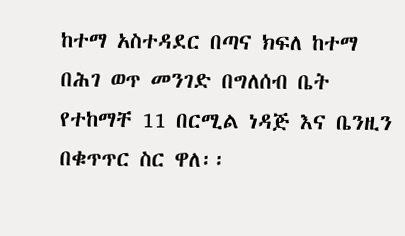ከተማ አስተዳደር በጣና ክፍለ ከተማ በሕገ ወጥ መንገድ በግለሰብ ቤት የተከማቸ 11 በርሚል ነዳጅ እና ቤንዚን በቁጥጥር ስር ዋለ፡፡